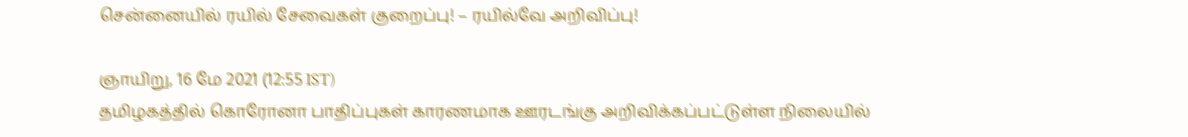சென்னையில் ரயில் சேவைகள் குறைப்பு! – ரயில்வே அறிவிப்பு!

ஞாயிறு, 16 மே 2021 (12:55 IST)
தமிழகத்தில் கொரோனா பாதிப்புகள் காரணமாக ஊரடங்கு அறிவிக்கப்பட்டுள்ள நிலையில்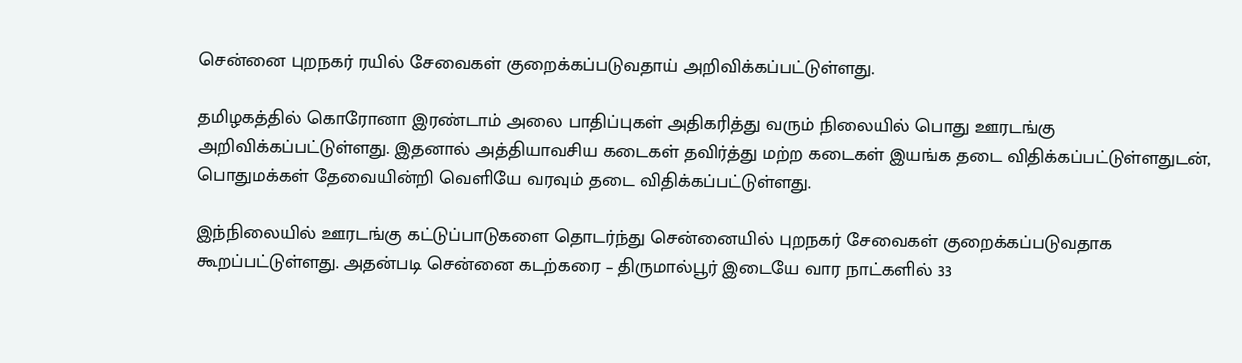சென்னை புறநகர் ரயில் சேவைகள் குறைக்கப்படுவதாய் அறிவிக்கப்பட்டுள்ளது.

தமிழகத்தில் கொரோனா இரண்டாம் அலை பாதிப்புகள் அதிகரித்து வரும் நிலையில் பொது ஊரடங்கு அறிவிக்கப்பட்டுள்ளது. இதனால் அத்தியாவசிய கடைகள் தவிர்த்து மற்ற கடைகள் இயங்க தடை விதிக்கப்பட்டுள்ளதுடன், பொதுமக்கள் தேவையின்றி வெளியே வரவும் தடை விதிக்கப்பட்டுள்ளது.

இந்நிலையில் ஊரடங்கு கட்டுப்பாடுகளை தொடர்ந்து சென்னையில் புறநகர் சேவைகள் குறைக்கப்படுவதாக கூறப்பட்டுள்ளது. அதன்படி சென்னை கடற்கரை – திருமால்பூர் இடையே வார நாட்களில் 33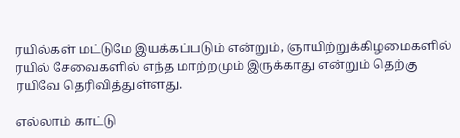ரயில்கள் மட்டுமே இயக்கப்படும் என்றும், ஞாயிற்றுக்கிழமைகளில் ரயில் சேவைகளில் எந்த மாற்றமும் இருக்காது என்றும் தெற்கு ரயிவே தெரிவித்துள்ளது.

எல்லாம் காட்டு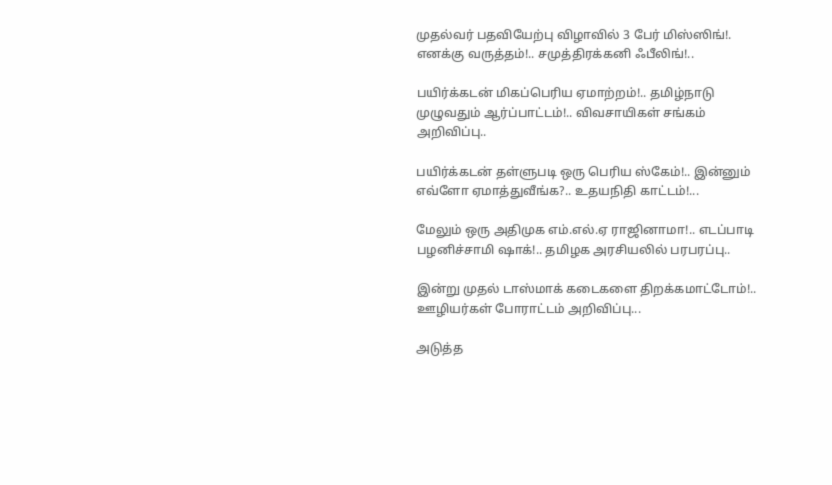முதல்வர் பதவியேற்பு விழாவில் 3 பேர் மிஸ்ஸிங்!. எனக்கு வருத்தம்!.. சமுத்திரக்கனி ஃபீலிங்!..

பயிர்க்கடன் மிகப்பெரிய ஏமாற்றம்!.. தமிழ்நாடு முழுவதும் ஆர்ப்பாட்டம்!.. விவசாயிகள் சங்கம் அறிவிப்பு..

பயிர்க்கடன் தள்ளுபடி ஒரு பெரிய ஸ்கேம்!.. இன்னும் எவ்ளோ ஏமாத்துவீங்க?.. உதயநிதி காட்டம்!...

மேலும் ஒரு அதிமுக எம்.எல்.ஏ ராஜினாமா!.. எடப்பாடி பழனிச்சாமி ஷாக்!.. தமிழக அரசியலில் பரபரப்பு..

இன்று முதல் டாஸ்மாக் கடைகளை திறக்கமாட்டோம்!.. ஊழியர்கள் போராட்டம் அறிவிப்பு...

அடுத்த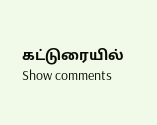கட்டுரையில்
Show comments